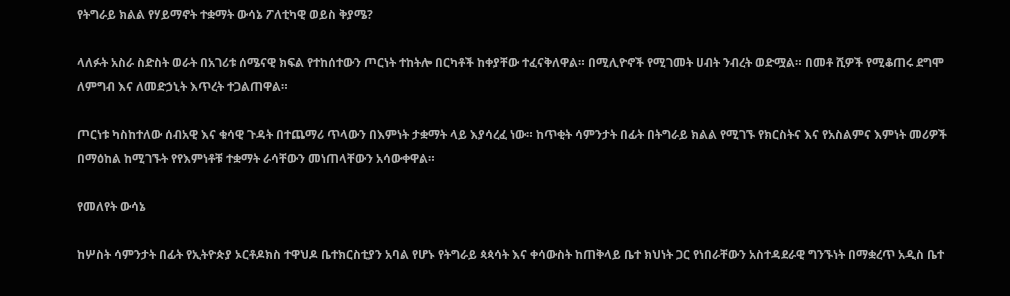የትግራይ ክልል የሃይማኖት ተቋማት ውሳኔ ፖለቲካዊ ወይስ ቅያሜ?

ላለፉት አስራ ስድስት ወራት በአገሪቱ ሰሜናዊ ክፍል የተከሰተውን ጦርነት ተከትሎ በርካቶች ከቀያቸው ተፈናቅለዋል። በሚሊዮኖች የሚገመት ሀብት ንብረት ወድሟል። በመቶ ሺዎች የሚቆጠሩ ደግሞ ለምግብ እና ለመድኃኒት እጥረት ተጋልጠዋል።

ጦርነቱ ካስከተለው ሰብአዊ እና ቁሳዊ ጉዳት በተጨማሪ ጥላውን በእምነት ታቋማት ላይ እያሳረፈ ነው። ከጥቂት ሳምንታት በፊት በትግራይ ክልል የሚገኙ የክርስትና እና የአስልምና እምነት መሪዎች በማዕከል ከሚገኙት የየእምነቶቹ ተቋማት ራሳቸውን መነጠላቸውን አሳውቀዋል።

የመለየት ውሳኔ

ከሦስት ሳምንታት በፊት የኢትዮጵያ ኦርቶዶክስ ተዋህዶ ቤተክርስቲያን አባል የሆኑ የትግራይ ጳጳሳት እና ቀሳውስት ከጠቅላይ ቤተ ክህነት ጋር የነበራቸውን አስተዳደራዊ ግንኙነት በማቋረጥ አዲስ ቤተ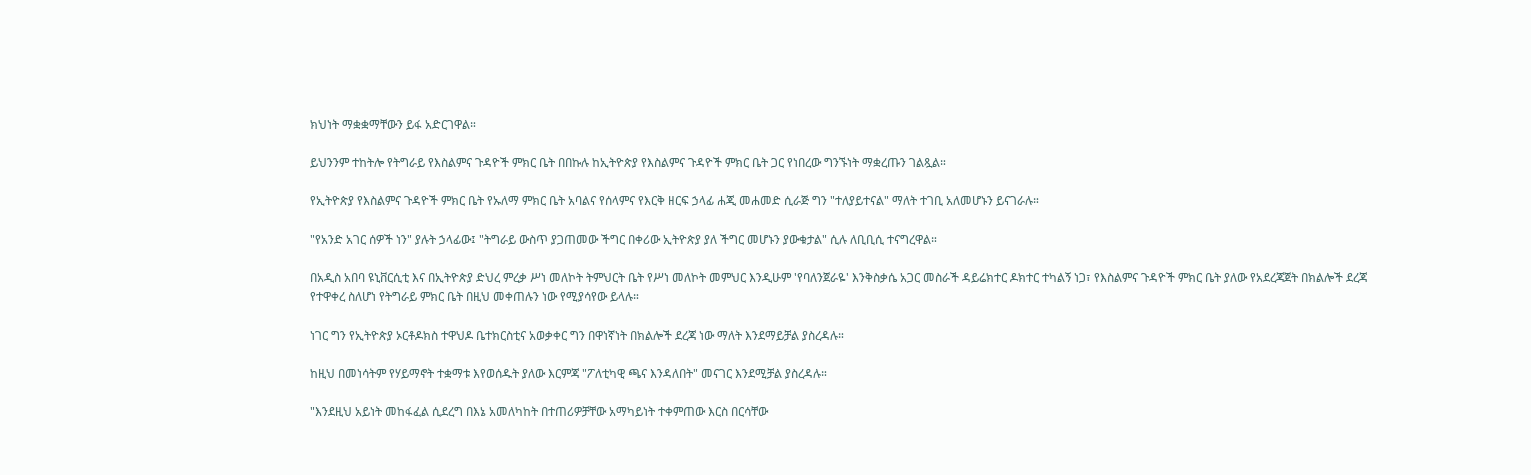ክህነት ማቋቋማቸውን ይፋ አድርገዋል።

ይህንንም ተከትሎ የትግራይ የእስልምና ጉዳዮች ምክር ቤት በበኩሉ ከኢትዮጵያ የእስልምና ጉዳዮች ምክር ቤት ጋር የነበረው ግንኙነት ማቋረጡን ገልጿል።

የኢትዮጵያ የእስልምና ጉዳዮች ምክር ቤት የኡለማ ምክር ቤት አባልና የሰላምና የእርቅ ዘርፍ ኃላፊ ሐጂ መሐመድ ሲራጅ ግን "ተለያይተናል" ማለት ተገቢ አለመሆኑን ይናገራሉ።

"የአንድ አገር ሰዎች ነን" ያሉት ኃላፊው፤ "ትግራይ ውስጥ ያጋጠመው ችግር በቀሪው ኢትዮጵያ ያለ ችግር መሆኑን ያውቁታል" ሲሉ ለቢቢሲ ተናግረዋል።

በአዲስ አበባ ዩኒቨርሲቲ እና በኢትዮጵያ ድህረ ምረቃ ሥነ መለኮት ትምህርት ቤት የሥነ መለኮት መምህር እንዲሁም 'የባለንጀራዬ' እንቅስቃሴ አጋር መስራች ዳይሬክተር ዶክተር ተካልኝ ነጋ፣ የእስልምና ጉዳዮች ምክር ቤት ያለው የአደረጃጀት በክልሎች ደረጃ የተዋቀረ ስለሆነ የትግራይ ምክር ቤት በዚህ መቀጠሉን ነው የሚያሳየው ይላሉ።

ነገር ግን የኢትዮጵያ ኦርቶዶክስ ተዋህዶ ቤተክርስቲና አወቃቀር ግን በዋነኛነት በክልሎች ደረጃ ነው ማለት እንደማይቻል ያስረዳሉ።

ከዚህ በመነሳትም የሃይማኖት ተቋማቱ እየወሰዱት ያለው እርምጃ "ፖለቲካዊ ጫና እንዳለበት" መናገር እንደሚቻል ያስረዳሉ።

"እንደዚህ አይነት መከፋፈል ሲደረግ በእኔ አመለካከት በተጠሪዎቻቸው አማካይነት ተቀምጠው እርስ በርሳቸው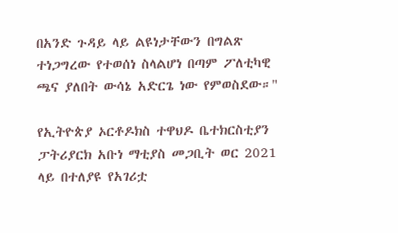በአንድ ጉዳይ ላይ ልዩነታቸውን በግልጽ ተነጋግረው የተወሰነ ስላልሆነ በጣም ፖለቲካዊ ጫና ያለበት ውሳኔ አድርጌ ነው የምወስደው።"

የኢትዮጵያ ኦርቶዶክስ ተዋህዶ ቤተክርስቲያን ፓትሪያርክ አቡነ ማቲያስ መጋቢት ወር 2021 ላይ በተለያዩ የአገሪቷ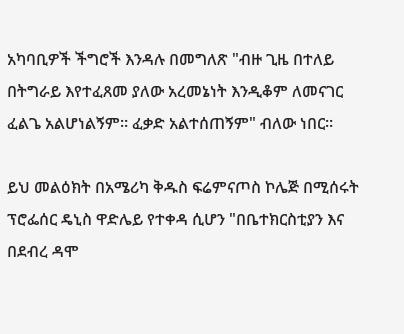አካባቢዎች ችግሮች እንዳሉ በመግለጽ "ብዙ ጊዜ በተለይ በትግራይ እየተፈጸመ ያለው አረመኔነት እንዲቆም ለመናገር ፈልጌ አልሆነልኝም። ፈቃድ አልተሰጠኝም" ብለው ነበር።

ይህ መልዕክት በአሜሪካ ቅዱስ ፍሬምናጦስ ኮሌጅ በሚሰሩት ፕሮፌሰር ዴኒስ ዋድሌይ የተቀዳ ሲሆን "በቤተክርስቲያን እና በደብረ ዳሞ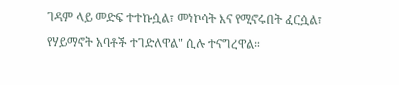ገዳም ላይ መድፍ ተተኩሷል፣ መነኮሳት እና የሚኖሩበት ፈርሷል፣ የሃይማኖት አባቶች ተገድለዋል" ሲሉ ተናግረዋል።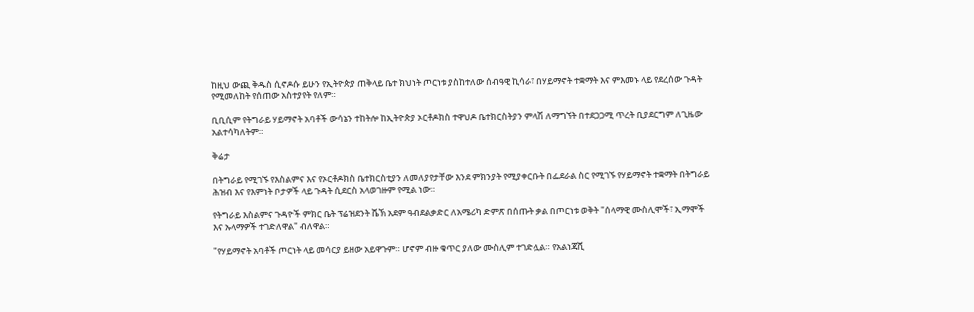ከዚህ ውጪ ቅዱስ ሲኖዶሱ ይሁን የኢትዮጵያ ጠቅላይ ቤተ ክህነት ጦርነቱ ያስከተለው ሰብዓዊ ኪሳራ፣ በሃይማኖት ተቋማት እና ምእመኑ ላይ የደረሰው ጉዳት የሚመለከት የሰጠው አስተያየት የለም።

ቢቢሲም የትግራይ ሃይማኖት አባቶች ውሳኔን ተከትሎ ከኢትዮጵያ ኦርቶዶክስ ተዋህዶ ቤተክርስትያን ምላሽ ለማግኘት በተደጋጋሚ ጥረት ቢያደርግም ለጊዜው አልተሳካለትም።

ቅሬታ

በትግራይ የሚገኙ የእስልምና እና የኦርቶዶክስ ቤተክርስቲያን ለመለያየታቸው እንደ ምክንያት የሚያቀርቡት በፌደራል ስር የሚገኙ የሃይማኖት ተቋማት በትግራይ ሕዝብ እና የእምነት ቦታዎች ላይ ጉዳት ሲደርስ አላወገዙም የሚል ነው።

የትግራይ እስልምና ጉዳዮች ምክር ቤት ፕሬዝደንት ሼኽ አደም ዓብደልቃድር ለአሜሪካ ድምጽ በሰጡት ቃል በጦርነቱ ወቅት "ሰላማዊ ሙስሊሞች፣ ኢማሞች እና ኡላማዎች ተገድለዋል" ብለዋል።

"የሃይማኖት አባቶች ጦርነት ላይ መሳርያ ይዘው አይዋጉም። ሆኖም ብዙ ቁጥር ያለው ሙስሊም ተገድሏል። የአልነጃሺ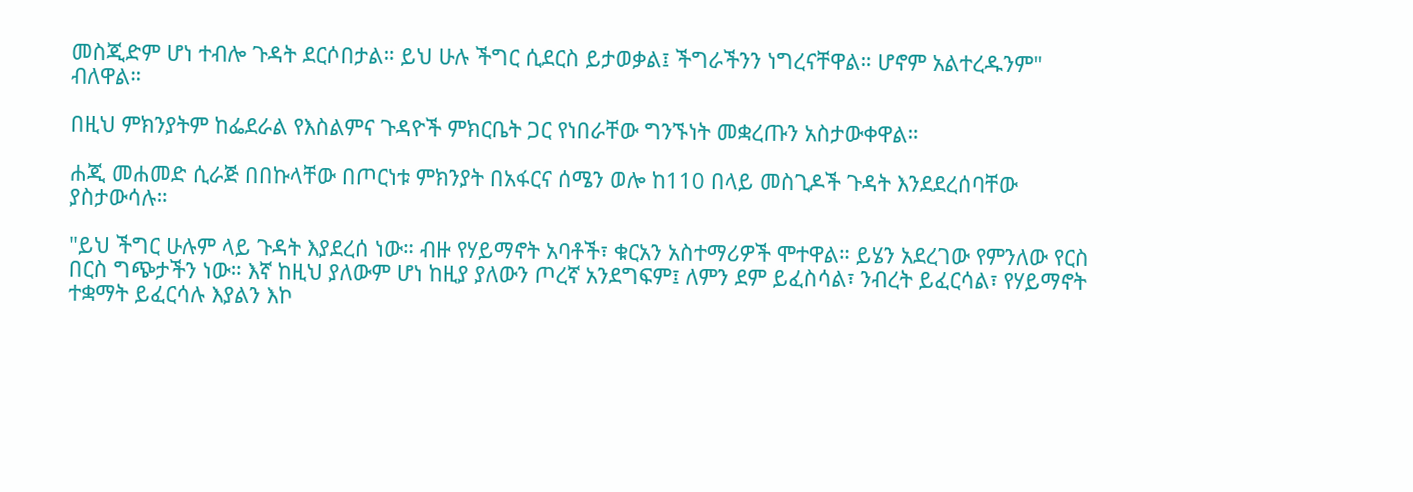መስጂድም ሆነ ተብሎ ጉዳት ደርሶበታል። ይህ ሁሉ ችግር ሲደርስ ይታወቃል፤ ችግራችንን ነግረናቸዋል። ሆኖም አልተረዱንም" ብለዋል።

በዚህ ምክንያትም ከፌደራል የእስልምና ጉዳዮች ምክርቤት ጋር የነበራቸው ግንኙነት መቋረጡን አስታውቀዋል።

ሐጂ መሐመድ ሲራጅ በበኩላቸው በጦርነቱ ምክንያት በአፋርና ሰሜን ወሎ ከ110 በላይ መስጊዶች ጉዳት እንደደረሰባቸው ያስታውሳሉ።

"ይህ ችግር ሁሉም ላይ ጉዳት እያደረሰ ነው። ብዙ የሃይማኖት አባቶች፣ ቁርአን አስተማሪዎች ሞተዋል። ይሄን አደረገው የምንለው የርስ በርስ ግጭታችን ነው። እኛ ከዚህ ያለውም ሆነ ከዚያ ያለውን ጦረኛ አንደግፍም፤ ለምን ደም ይፈስሳል፣ ንብረት ይፈርሳል፣ የሃይማኖት ተቋማት ይፈርሳሉ እያልን እኮ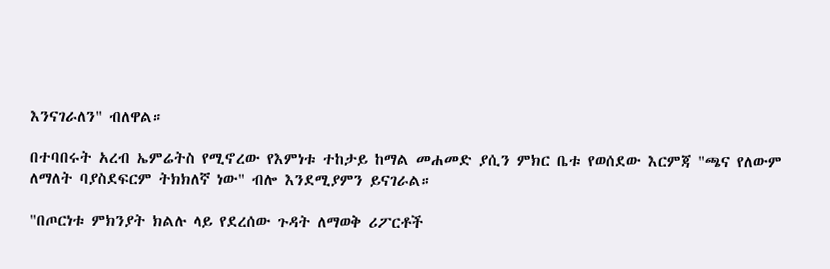እንናገራለን" ብለዋል።

በተባበሩት አረብ ኤምሬትስ የሚኖረው የእምነቱ ተከታይ ከማል መሐመድ ያሲን ምክር ቤቱ የወሰደው እርምጃ "ጫና የለውም ለማለት ባያስደፍርም ትክክለኛ ነው" ብሎ እንደሚያምን ይናገራል።

"በጦርነቱ ምክንያት ክልሉ ላይ የደረሰው ጉዳት ለማወቅ ሪፖርቶች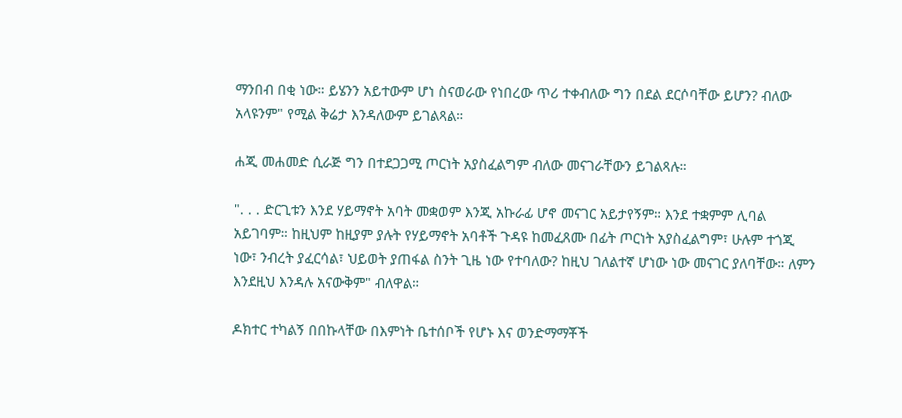ማንበብ በቂ ነው። ይሄንን አይተውም ሆነ ስናወራው የነበረው ጥሪ ተቀብለው ግን በደል ደርሶባቸው ይሆን? ብለው አላዩንም" የሚል ቅሬታ እንዳለውም ይገልጻል።

ሐጂ መሐመድ ሲራጅ ግን በተደጋጋሚ ጦርነት አያስፈልግም ብለው መናገራቸውን ይገልጻሉ።

". . . ድርጊቱን እንደ ሃይማኖት አባት መቋወም እንጂ አኩራፊ ሆኖ መናገር አይታየኝም። እንደ ተቋምም ሊባል አይገባም። ከዚህም ከዚያም ያሉት የሃይማኖት አባቶች ጉዳዩ ከመፈጸሙ በፊት ጦርነት አያስፈልግም፣ ሁሉም ተጎጂ ነው፣ ንብረት ያፈርሳል፣ ህይወት ያጠፋል ስንት ጊዜ ነው የተባለው? ከዚህ ገለልተኛ ሆነው ነው መናገር ያለባቸው። ለምን እንደዚህ እንዳሉ አናውቅም" ብለዋል።

ዶክተር ተካልኝ በበኩላቸው በእምነት ቤተሰቦች የሆኑ እና ወንድማማቾች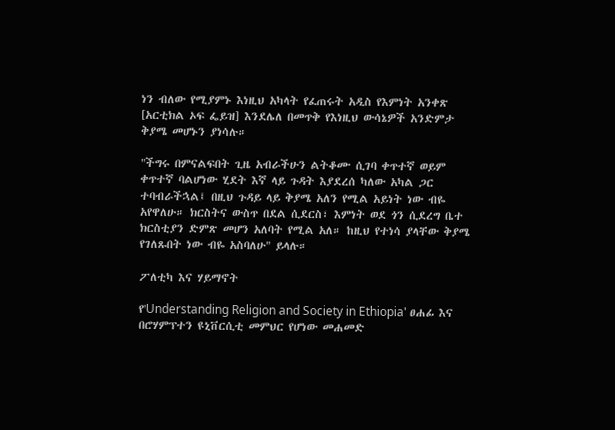ነን ብለው የሚያምኑ እነዚህ አካላት የፈጠሩት አዲስ የእምነት አንቀጽ [አርቲክል ኦፍ ፌይዝ] እንደሌለ በመጥቅ የእነዚህ ውሳኔዎች አንድምታ ቅያሜ መሆኑን ያነሳሉ።

"ችግሩ በምናልፍበት ጊዜ አብራችሁን ልትቆሙ ሲገባ ቀጥተኛ ወይም ቀጥተኛ ባልሆነው ሂደት እኛ ላይ ጉዳት እያደረሰ ካለው አካል ጋር ተባብራችኋል፤ በዚህ ጉዳይ ላይ ቅያሜ አለን የሚል አይነት ነው ብዬ አየዋለሁ። ክርስትና ውስጥ በደል ሲደርስ፣ እምነት ወደ ጎን ሲደረግ ቤተ ክርስቲያን ድምጽ መሆን አለባት የሚል አለ። ከዚህ የተነሳ ያላቸው ቅያሜ የገለጹበት ነው ብዬ አስባለሁ" ይላሉ።

ፖለቲካ እና ሃይማኖት

የ'Understanding Religion and Society in Ethiopia' ፀሐፊ እና በሮሃምፕተን ዩኒቨርሲቲ መምህር የሆነው መሐመድ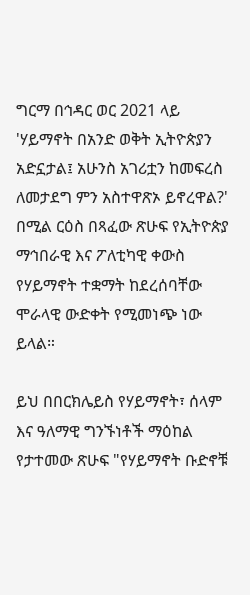ግርማ በኅዳር ወር 2021 ላይ 'ሃይማኖት በአንድ ወቅት ኢትዮጵያን አድኗታል፤ አሁንስ አገሪቷን ከመፍረስ ለመታደግ ምን አስተዋጽኦ ይኖረዋል?' በሚል ርዕስ በጻፈው ጽሁፍ የኢትዮጵያ ማኅበራዊ እና ፖለቲካዊ ቀውስ የሃይማኖት ተቋማት ከደረሰባቸው ሞራላዊ ውድቀት የሚመነጭ ነው ይላል።

ይህ በበርክሌይስ የሃይማኖት፣ ሰላም እና ዓለማዊ ግንኙነቶች ማዕከል የታተመው ጽሁፍ "የሃይማኖት ቡድኖቹ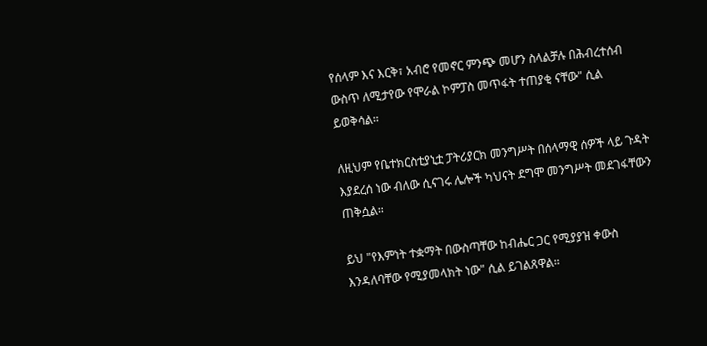የሰላም እና እርቅ፣ አብሮ የመኖር ምንጭ መሆን ስላልቻሉ በሕብረተሰብ ውስጥ ለሚታየው የሞራል ኮምፓስ መጥፋት ተጠያቂ ናቸው" ሲል ይወቅሳል።

ለዚህም የቤተክርስቲያኒቷ ፓትሪያርክ መንግሥት በሰላማዊ ሰዎች ላይ ጉዳት እያደረሰ ነው ብለው ሲናገሩ ሌሎች ካህናት ደግሞ መንግሥት መደገፋቸውን ጠቅሷል።

ይህ "የእምነት ተቋማት በውስጣቸው ከብሔር ጋር የሚያያዝ ቀውስ እንዳለባቸው የሚያመላክት ነው" ሲል ይገልጸዋል።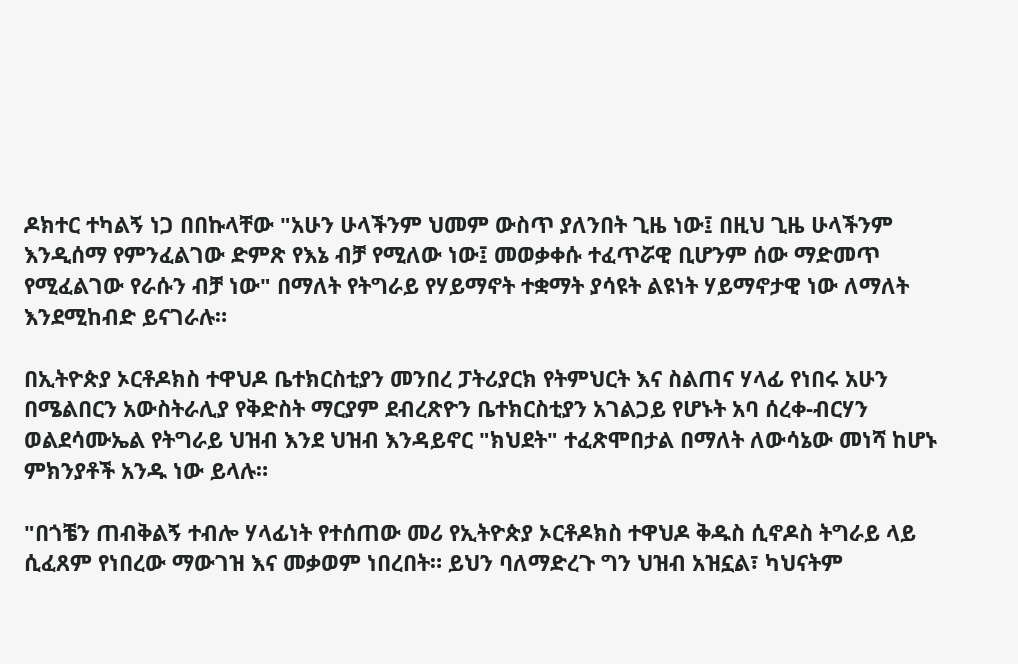ዶክተር ተካልኝ ነጋ በበኩላቸው "አሁን ሁላችንም ህመም ውስጥ ያለንበት ጊዜ ነው፤ በዚህ ጊዜ ሁላችንም እንዲሰማ የምንፈልገው ድምጽ የእኔ ብቻ የሚለው ነው፤ መወቃቀሱ ተፈጥሯዊ ቢሆንም ሰው ማድመጥ የሚፈልገው የራሱን ብቻ ነው" በማለት የትግራይ የሃይማኖት ተቋማት ያሳዩት ልዩነት ሃይማኖታዊ ነው ለማለት እንደሚከብድ ይናገራሉ።

በኢትዮጵያ ኦርቶዶክስ ተዋህዶ ቤተክርስቲያን መንበረ ፓትሪያርክ የትምህርት እና ስልጠና ሃላፊ የነበሩ አሁን በሜልበርን አውስትራሊያ የቅድስት ማርያም ደብረጽዮን ቤተክርስቲያን አገልጋይ የሆኑት አባ ሰረቀ-ብርሃን ወልደሳሙኤል የትግራይ ህዝብ እንደ ህዝብ እንዳይኖር "ክህደት" ተፈጽሞበታል በማለት ለውሳኔው መነሻ ከሆኑ ምክንያቶች አንዱ ነው ይላሉ።

"በጎቼን ጠብቅልኝ ተብሎ ሃላፊነት የተሰጠው መሪ የኢትዮጵያ ኦርቶዶክስ ተዋህዶ ቅዱስ ሲኖዶስ ትግራይ ላይ ሲፈጸም የነበረው ማውገዝ እና መቃወም ነበረበት። ይህን ባለማድረጉ ግን ህዝብ አዝኗል፣ ካህናትም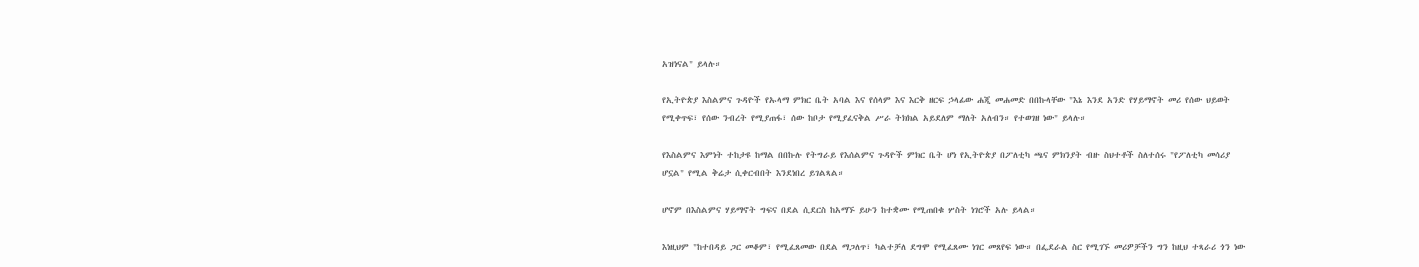አዝነናል" ይላሉ።

የኢትዮጵያ እስልምና ጉዳዮች የኡላማ ምክር ቤት አባል እና የሰላም እና እርቅ ዘርፍ ኃላፊው ሐጂ መሐመድ በበኩላቸው "እኔ እንደ አንድ የሃይማኖት መሪ የሰው ህይወት የሚቀጥፍ፣ የሰው ንብረት የሚያጠፋ፣ ሰው ከቦታ የሚያፈናቅል ሥራ ትክክል አይደለም ማለት አለብን። የተወገዘ ነው" ይላሉ።

የእስልምና እምነት ተከታዩ ከማል በበኩሉ የትግራይ የእሰልምና ጉዳዮች ምክር ቤት ሆነ የኢትዮጵያ በፖለቲካ ጫና ምክንያት ብዙ ስህተቶች ስለተሰሩ "የፖለቲካ መሳሪያ ሆኗል" የሚል ቅሬታ ሲቀርብበት እንደነበረ ይገልጻል።

ሆኖም በእስልምና ሃይማኖት ግፍና በደል ሲደርስ ከአማኙ ይሁን ከተቋሙ የሚጠበቁ ሦስት ነገሮች አሉ ይላል።

እነዚህም "ከተበዳይ ጋር መቆም፣ የሚፈጸመው በደል ማጋለጥ፣ ካልተቻለ ደግሞ የሚፈጸሙ ነገር መጸየፍ ነው። በፌደራል ስር የሚገኙ መሪዎቻችን ግን ከዚህ ተጻራሪ ጎን ነው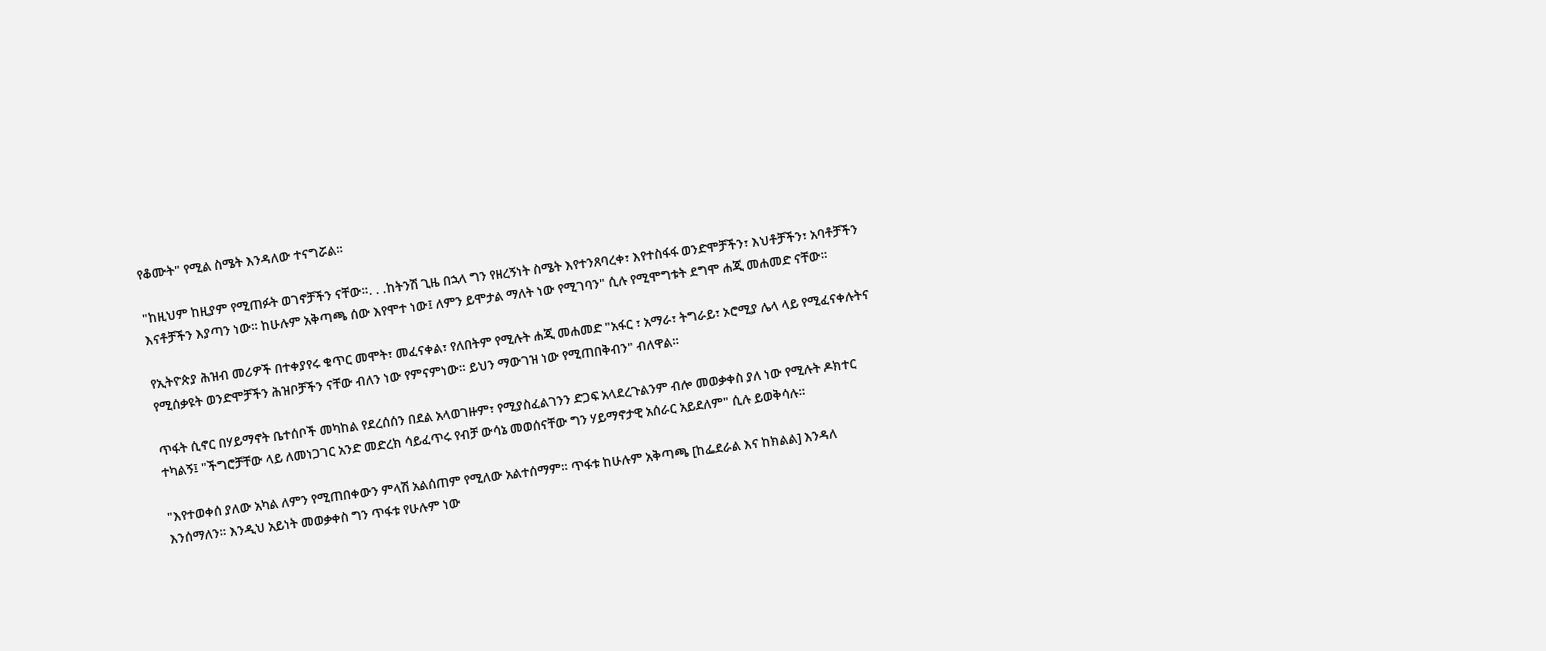የቆሙት" የሚል ስሜት እንዳለው ተናግሯል።

"ከዚህም ከዚያም የሚጠፉት ወገኖቻችን ናቸው።. . .ከትንሽ ጊዜ በኋላ ግን የዘረኝነት ስሜት እየተንጸባረቀ፣ እየተስፋፋ ወንድሞቻችን፣ እህቶቻችን፣ አባቶቻችን እናቶቻችን እያጣን ነው። ከሁሉም አቅጣጫ ሰው እየሞተ ነው፤ ለምን ይሞታል ማለት ነው የሚገባን" ሲሉ የሚሞግቱት ደግሞ ሐጂ መሐመድ ናቸው።

የኢትዮጵያ ሕዝብ መሪዎች በተቀያየሩ ቁጥር መሞት፣ መፈናቀል፣ የለበትም የሚሉት ሐጂ መሐመድ "አፋር ፣ አማራ፣ ትግራይ፣ ኦሮሚያ ሌላ ላይ የሚፈናቀሉትና የሚሰቃዩት ወንድሞቻችን ሕዝቦቻችን ናቸው ብለን ነው የምናምነው። ይህን ማውገዝ ነው የሚጠበቅብን" ብለዋል።

ጥፋት ሲኖር በሃይማኖት ቤተሰቦች መካከል የደረሰሰን በደል አላወገዙም፣ የሚያስፈልገንን ድጋፍ አላደረጉልንም ብሎ መወቃቀስ ያለ ነው የሚሉት ዶክተር ተካልኝ፤ "ችግሮቻቸው ላይ ለመነጋገር አንድ መድረክ ሳይፈጥሩ የብቻ ውሳኔ መወሰናቸው ግን ሃይማኖታዊ አሰራር አይደለም" ሲሉ ይወቅሳሉ።

"እየተወቀሰ ያለው አካል ለምን የሚጠበቀውን ምላሽ አልሰጠም የሚለው አልተሰማም። ጥፋቱ ከሁሉም አቅጣጫ [ከፌደራል እና ከክልል] እንዳለ እንሰማለን። እንዲህ አይነት መወቃቀስ ግን ጥፋቱ የሁሉም ነው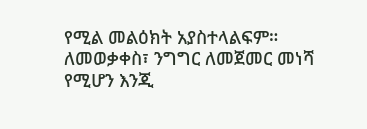የሚል መልዕክት አያስተላልፍም። ለመወቃቀስ፣ ንግግር ለመጀመር መነሻ የሚሆን እንጂ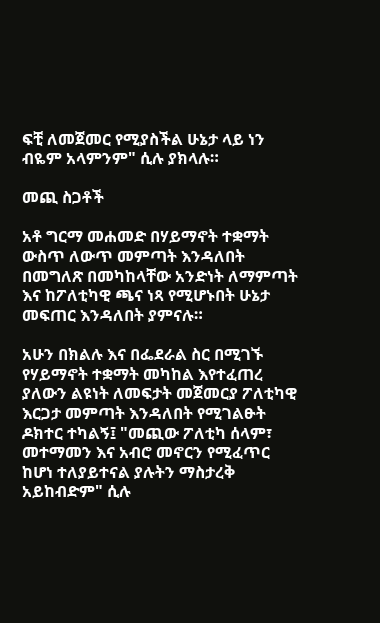ፍቺ ለመጀመር የሚያስችል ሁኔታ ላይ ነን ብዬም አላምንም" ሲሉ ያክላሉ።

መጪ ስጋቶች

አቶ ግርማ መሐመድ በሃይማኖት ተቋማት ውስጥ ለውጥ መምጣት እንዳለበት በመግለጽ በመካከላቸው አንድነት ለማምጣት እና ከፖለቲካዊ ጫና ነጻ የሚሆኑበት ሁኔታ መፍጠር እንዳለበት ያምናሉ።

አሁን በክልሉ እና በፌደራል ስር በሚገኙ የሃይማኖት ተቋማት መካከል እየተፈጠረ ያለውን ልዩነት ለመፍታት መጀመርያ ፖለቲካዊ እርጋታ መምጣት እንዳለበት የሚገልፁት ዶክተር ተካልኝ፤ "መጪው ፖለቲካ ሰላም፣ መተማመን እና አብሮ መኖርን የሚፈጥር ከሆነ ተለያይተናል ያሉትን ማስታረቅ አይከብድም" ሲሉ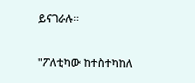ይናገራሉ።

"ፖለቲካው ከተስተካከለ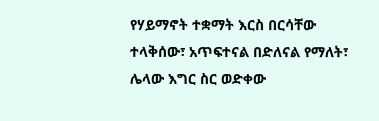የሃይማኖት ተቋማት እርስ በርሳቸው ተላቅሰው፣ አጥፍተናል በድለናል የማለት፣ ሌላው እግር ስር ወድቀው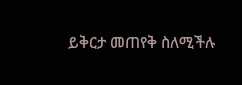ይቅርታ መጠየቅ ስለሚችሉ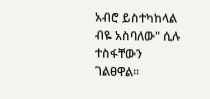አብሮ ይስተካከላል ብዬ አስባለው" ሲሉ ተስፋቸውን ገልፀዋል።